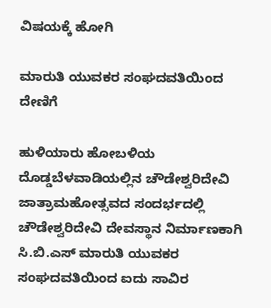ವಿಷಯಕ್ಕೆ ಹೋಗಿ

ಮಾರುತಿ ಯುವಕರ ಸಂಘದವತಿಯಿಂದ ದೇಣಿಗೆ

ಹುಳಿಯಾರು ಹೋಬಳಿಯ ದೊಡ್ಡಬೆಳವಾಡಿಯಲ್ಲಿನ ಚೌಡೇಶ್ವರಿದೇವಿ ಜಾತ್ರಾಮಹೋತ್ಸವದ ಸಂದರ್ಭದಲ್ಲಿ ಚೌಡೇಶ್ವರಿದೇವಿ ದೇವಸ್ಥಾನ ನಿರ್ಮಾಣಕಾಗಿ ಸಿ.ಬಿ.ಎಸ್ ಮಾರುತಿ ಯುವಕರ ಸಂಘದವತಿಯಿಂದ ಐದು ಸಾವಿರ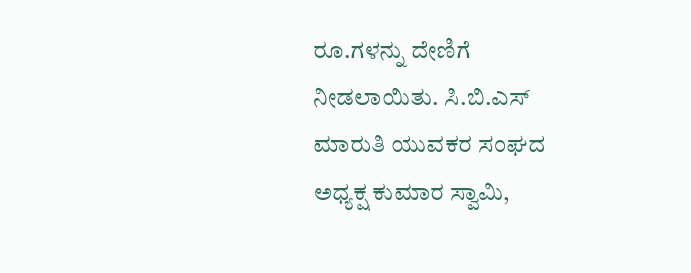ರೂ.ಗಳನ್ನು ದೇಣಿಗೆ ನೀಡಲಾಯಿತು. ಸಿ.ಬಿ.ಎಸ್ ಮಾರುತಿ ಯುವಕರ ಸಂಘದ ಅಧ್ಯಕ್ಷ ಕುಮಾರ ಸ್ವಾಮಿ,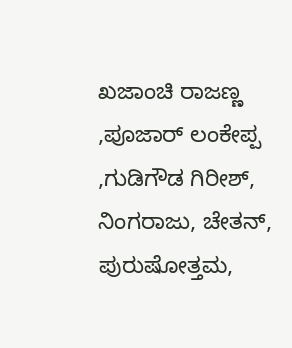ಖಜಾಂಚಿ ರಾಜಣ್ಣ ,ಪೂಜಾರ್ ಲಂಕೇಪ್ಪ ,ಗುಡಿಗೌಡ ಗಿರೀಶ್, ನಿಂಗರಾಜು, ಚೇತನ್, ಪುರುಷೋತ್ತಮ,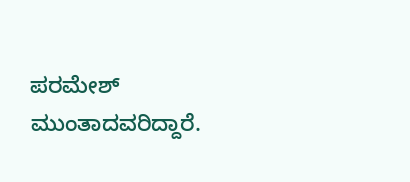ಪರಮೇಶ್ ಮುಂತಾದವರಿದ್ದಾರೆ.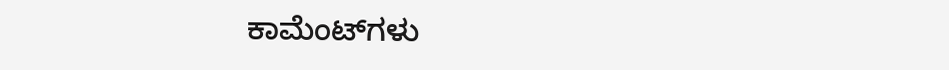ಕಾಮೆಂಟ್‌ಗಳು